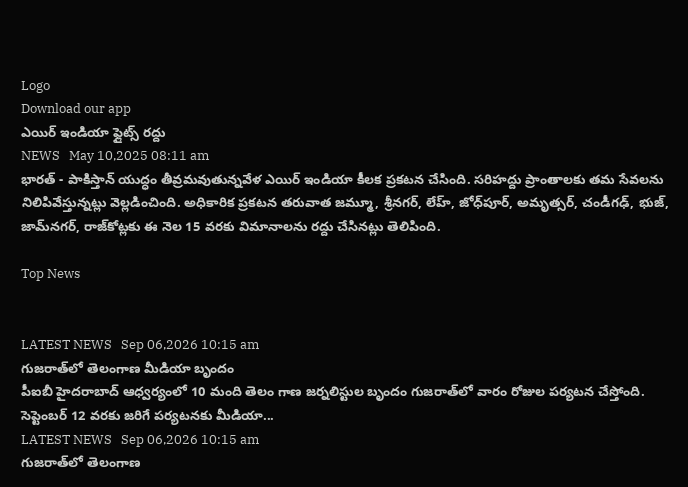Logo
Download our app
ఎయిర్ ఇండియా ఫ్లైట్స్ ర‌ద్దు
NEWS   May 10,2025 08:11 am
భారత్ - పాకిస్తాన్ యుద్ధం తీవ్రమవుతున్నవేళ ఎయిర్ ఇండియా కీలక ప్రకటన చేసింది. సరిహద్దు ప్రాంతాలకు తమ సేవలను నిలిపివేస్తున్నట్లు వెల్లడించింది. అధికారిక ప్రకటన తరువాత జమ్మూ, శ్రీనగర్, లేహ్, జోధ్‌పూర్, అమృత్సర్, చండీగఢ్, భుజ్, జామ్‌నగర్, రాజ్‌కోట్లకు ఈ నెల 15 వరకు విమానాలను రద్దు చేసిన‌ట్లు తెలిపింది.

Top News


LATEST NEWS   Sep 06,2026 10:15 am
గుజరాత్‌లో తెలంగాణ మీడియా బృందం
పీఐబీ హైదరాబాద్ ఆధ్వర్యంలో 10 మంది తెలం గాణ జర్నలిస్టుల బృందం గుజరాత్‌లో వారం రోజుల పర్యటన చేస్తోంది. సెప్టెంబర్ 12 వరకు జరిగే పర్యటనకు మీడియా...
LATEST NEWS   Sep 06,2026 10:15 am
గుజరాత్‌లో తెలంగాణ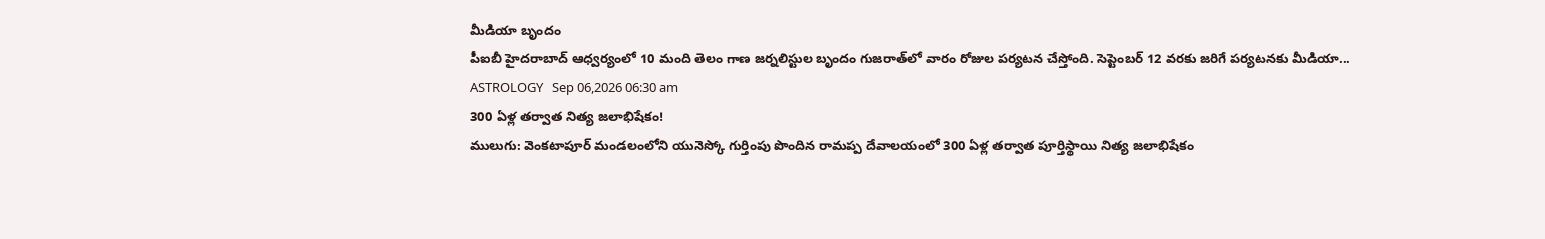మీడియా బృందం
పీఐబీ హైదరాబాద్ ఆధ్వర్యంలో 10 మంది తెలం గాణ జర్నలిస్టుల బృందం గుజరాత్‌లో వారం రోజుల పర్యటన చేస్తోంది. సెప్టెంబర్ 12 వరకు జరిగే పర్యటనకు మీడియా...
ASTROLOGY   Sep 06,2026 06:30 am
300 ఏళ్ల తర్వాత నిత్య జలాభిషేకం!
ములుగు: వెంకటాపూర్‌ మండలంలోని యునెస్కో గుర్తింపు పొందిన రామప్ప దేవాలయంలో 300 ఏళ్ల తర్వాత పూర్తిస్థాయి నిత్య జలాభిషేకం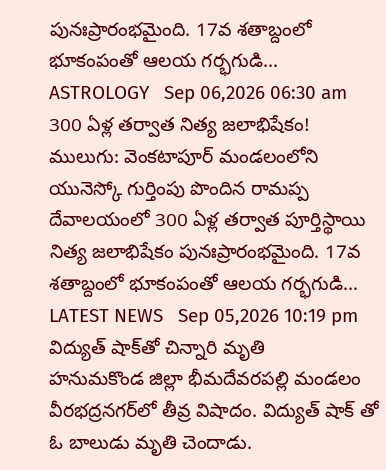పునఃప్రారంభమైంది. 17వ శతాబ్దంలో భూకంపంతో ఆలయ గర్భగుడి...
ASTROLOGY   Sep 06,2026 06:30 am
300 ఏళ్ల తర్వాత నిత్య జలాభిషేకం!
ములుగు: వెంకటాపూర్‌ మండలంలోని యునెస్కో గుర్తింపు పొందిన రామప్ప దేవాలయంలో 300 ఏళ్ల తర్వాత పూర్తిస్థాయి నిత్య జలాభిషేకం పునఃప్రారంభమైంది. 17వ శతాబ్దంలో భూకంపంతో ఆలయ గర్భగుడి...
LATEST NEWS   Sep 05,2026 10:19 pm
విద్యుత్ షాక్‌తో చిన్నారి మృతి
హనుమకొండ జిల్లా భీమదేవరపల్లి మండలం వీరభద్రనగర్‌లో తీవ్ర విషాదం. విద్యుత్ షాక్ తో ఓ బాలుడు మృతి చెందాడు.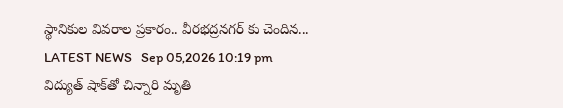స్థానికుల వివరాల ప్రకారం.. వీరభద్రనగర్ కు చెందిన...
LATEST NEWS   Sep 05,2026 10:19 pm
విద్యుత్ షాక్‌తో చిన్నారి మృతి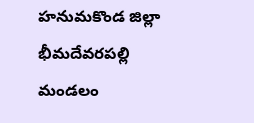హనుమకొండ జిల్లా భీమదేవరపల్లి మండలం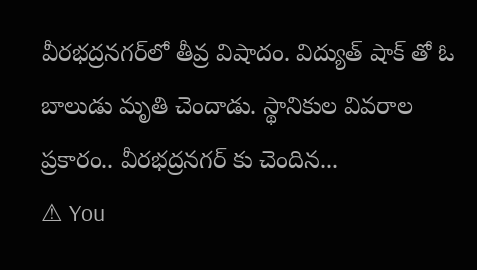వీరభద్రనగర్‌లో తీవ్ర విషాదం. విద్యుత్ షాక్ తో ఓ బాలుడు మృతి చెందాడు. స్థానికుల వివరాల ప్రకారం.. వీరభద్రనగర్ కు చెందిన...
⚠ You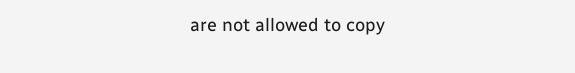are not allowed to copy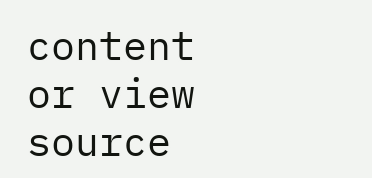content or view source